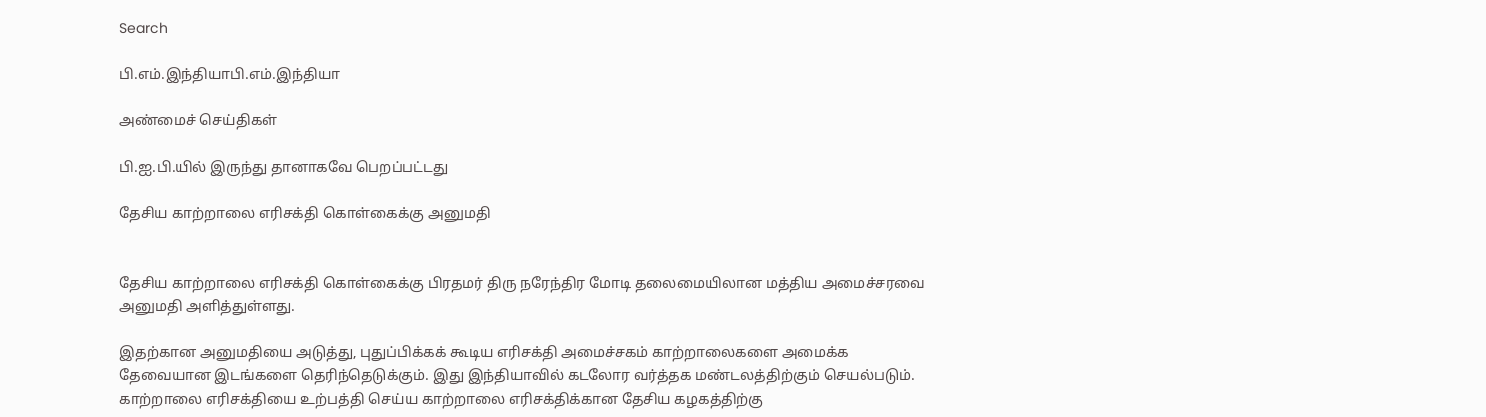Search

பி.எம்.இந்தியாபி.எம்.இந்தியா

அண்மைச் செய்திகள்

பி.ஐ.பி.யில் இருந்து தானாகவே பெறப்பட்டது

தேசிய காற்றாலை எரிசக்தி கொள்கைக்கு அனுமதி


தேசிய காற்றாலை எரிசக்தி கொள்கைக்கு பிரதமர் திரு நரேந்திர மோடி தலைமையிலான மத்திய அமைச்சரவை அனுமதி அளித்துள்ளது.

இதற்கான அனுமதியை அடுத்து, புதுப்பிக்கக் கூடிய எரிசக்தி அமைச்சகம் காற்றாலைகளை அமைக்க தேவையான இடங்களை தெரிந்தெடுக்கும். இது இந்தியாவில் கடலோர வர்த்தக மண்டலத்திற்கும் செயல்படும். காற்றாலை எரிசக்தியை உற்பத்தி செய்ய காற்றாலை எரிசக்திக்கான தேசிய கழகத்திற்கு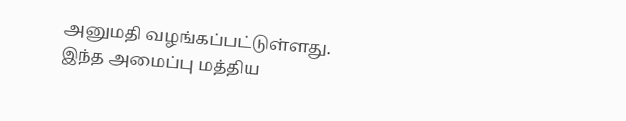அனுமதி வழங்கப்பட்டுள்ளது. இந்த அமைப்பு மத்திய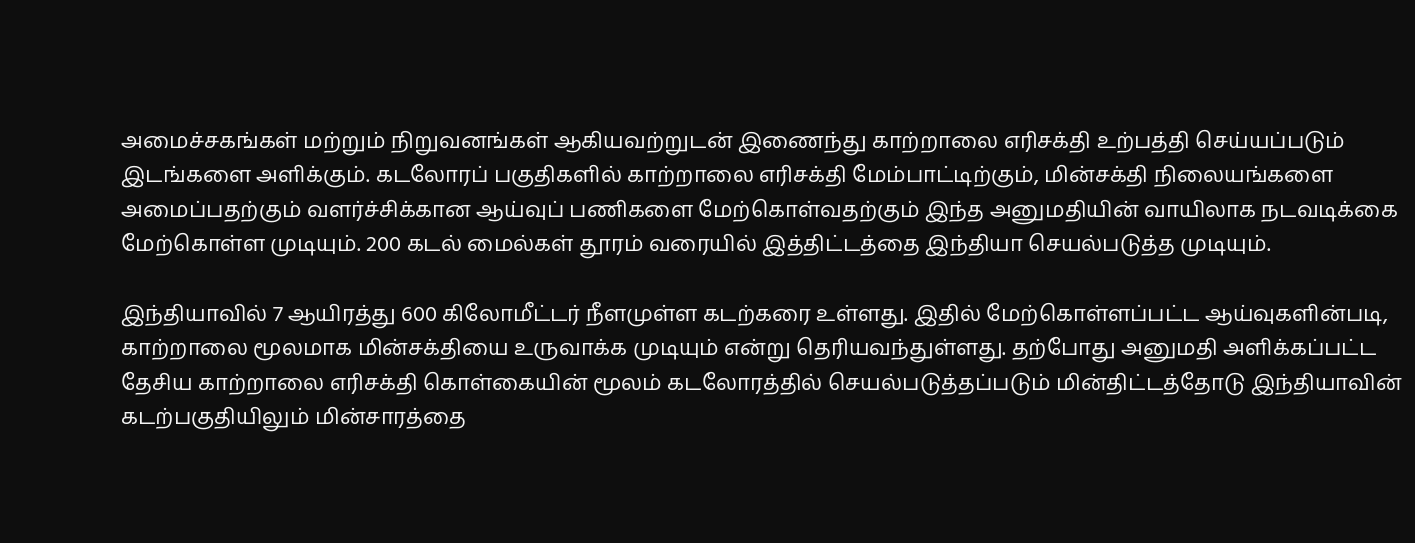அமைச்சகங்கள் மற்றும் நிறுவனங்கள் ஆகியவற்றுடன் இணைந்து காற்றாலை எரிசக்தி உற்பத்தி செய்யப்படும் இடங்களை அளிக்கும். கடலோரப் பகுதிகளில் காற்றாலை எரிசக்தி மேம்பாட்டிற்கும், மின்சக்தி நிலையங்களை அமைப்பதற்கும் வளர்ச்சிக்கான ஆய்வுப் பணிகளை மேற்கொள்வதற்கும் இந்த அனுமதியின் வாயிலாக நடவடிக்கை மேற்கொள்ள முடியும். 200 கடல் மைல்கள் தூரம் வரையில் இத்திட்டத்தை இந்தியா செயல்படுத்த முடியும்.

இந்தியாவில் 7 ஆயிரத்து 600 கிலோமீட்டர் நீளமுள்ள கடற்கரை உள்ளது. இதில் மேற்கொள்ளப்பட்ட ஆய்வுகளின்படி, காற்றாலை மூலமாக மின்சக்தியை உருவாக்க முடியும் என்று தெரியவந்துள்ளது. தற்போது அனுமதி அளிக்கப்பட்ட தேசிய காற்றாலை எரிசக்தி கொள்கையின் மூலம் கடலோரத்தில் செயல்படுத்தப்படும் மின்திட்டத்தோடு இந்தியாவின் கடற்பகுதியிலும் மின்சாரத்தை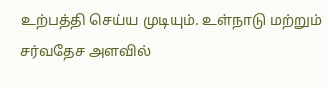உற்பத்தி செய்ய முடியும். உள்நாடு மற்றும் சர்வதேச அளவில்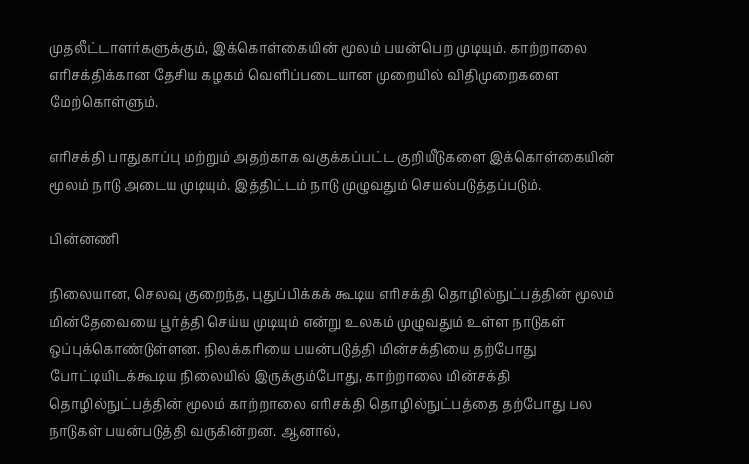முதலீட்டாளர்களுக்கும், இக்கொள்கையின் மூலம் பயன்பெற முடியும். காற்றாலை எரிசக்திக்கான தேசிய கழகம் வெளிப்படையான முறையில் விதிமுறைகளை மேற்கொள்ளும்.

எரிசக்தி பாதுகாப்பு மற்றும் அதற்காக வகுக்கப்பட்ட குறியீடுகளை இக்கொள்கையின் மூலம் நாடு அடைய முடியும். இத்திட்டம் நாடு முழுவதும் செயல்படுத்தப்படும்.

பின்னணி

நிலையான, செலவு குறைந்த, புதுப்பிக்கக் கூடிய எரிசக்தி தொழில்நுட்பத்தின் மூலம் மின்தேவையை பூர்த்தி செய்ய முடியும் என்று உலகம் முழுவதும் உள்ள நாடுகள் ஒப்புக்கொண்டுள்ளன. நிலக்கரியை பயன்படுத்தி மின்சக்தியை தற்போது போட்டியிடக்கூடிய நிலையில் இருக்கும்போது, காற்றாலை மின்சக்தி தொழில்நுட்பத்தின் மூலம் காற்றாலை எரிசக்தி தொழில்நுட்பத்தை தற்போது பல நாடுகள் பயன்படுத்தி வருகின்றன. ஆனால்,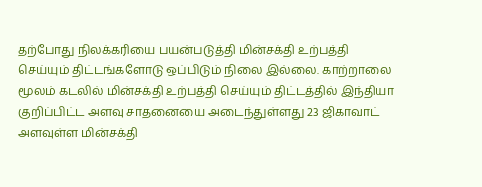தற்போது நிலக்கரியை பயன்படுத்தி மின்சக்தி உற்பத்தி செய்யும் திட்டங்களோடு ஒப்பிடும் நிலை இல்லை. காற்றாலை மூலம் கடலில் மின்சக்தி உற்பத்தி செய்யும் திட்டத்தில் இந்தியா குறிப்பிட்ட அளவு சாதனையை அடைந்துள்ளது 23 ஜிகாவாட் அளவுள்ள மின்சக்தி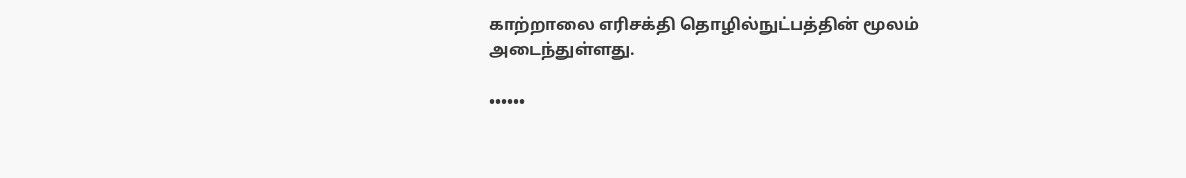காற்றாலை எரிசக்தி தொழில்நுட்பத்தின் மூலம் அடைந்துள்ளது.

••••••